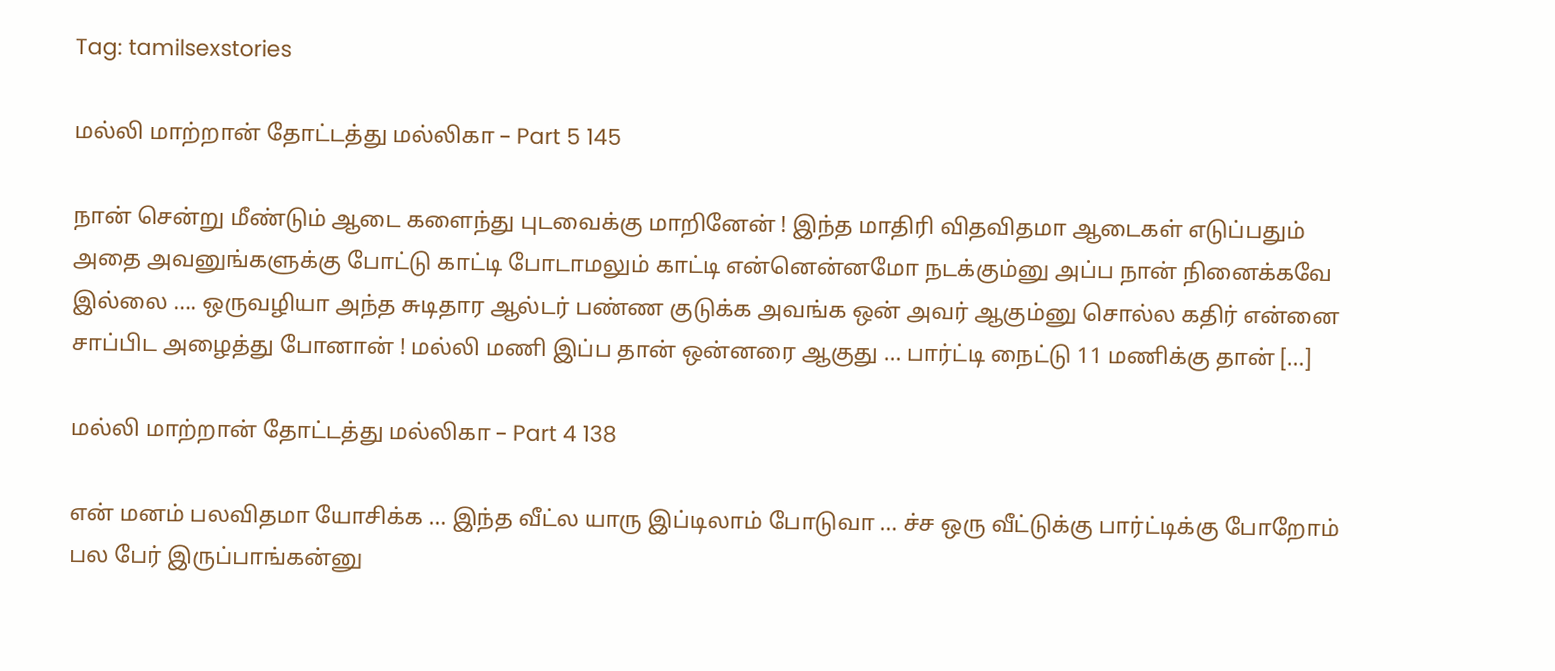Tag: tamilsexstories

மல்லி மாற்றான் தோட்டத்து மல்லிகா – Part 5 145

நான் சென்று மீண்டும் ஆடை களைந்து புடவைக்கு மாறினேன் ! இந்த மாதிரி விதவிதமா ஆடைகள் எடுப்பதும் அதை அவனுங்களுக்கு போட்டு காட்டி போடாமலும் காட்டி என்னென்னமோ நடக்கும்னு அப்ப நான் நினைக்கவே இல்லை …. ஒருவழியா அந்த சுடிதார ஆல்டர் பண்ண குடுக்க அவங்க ஒன் அவர் ஆகும்னு சொல்ல கதிர் என்னை சாப்பிட அழைத்து போனான் ! மல்லி மணி இப்ப தான் ஒன்னரை ஆகுது … பார்ட்டி நைட்டு 11 மணிக்கு தான் […]

மல்லி மாற்றான் தோட்டத்து மல்லிகா – Part 4 138

என் மனம் பலவிதமா யோசிக்க … இந்த வீட்ல யாரு இப்டிலாம் போடுவா … ச்ச ஒரு வீட்டுக்கு பார்ட்டிக்கு போறோம் பல பேர் இருப்பாங்கன்னு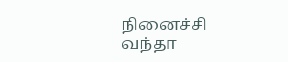நினைச்சி வந்தா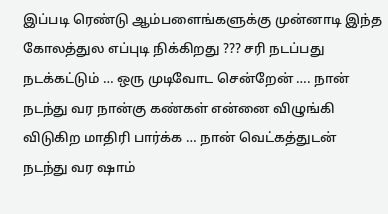இப்படி ரெண்டு ஆம்பளைங்களுக்கு முன்னாடி இந்த கோலத்துல எப்புடி நிக்கிறது ??? சரி நடப்பது நடக்கட்டும் … ஒரு முடிவோட சென்றேன் …. நான் நடந்து வர நான்கு கண்கள் என்னை விழுங்கி விடுகிற மாதிரி பார்க்க … நான் வெட்கத்துடன் நடந்து வர ஷாம்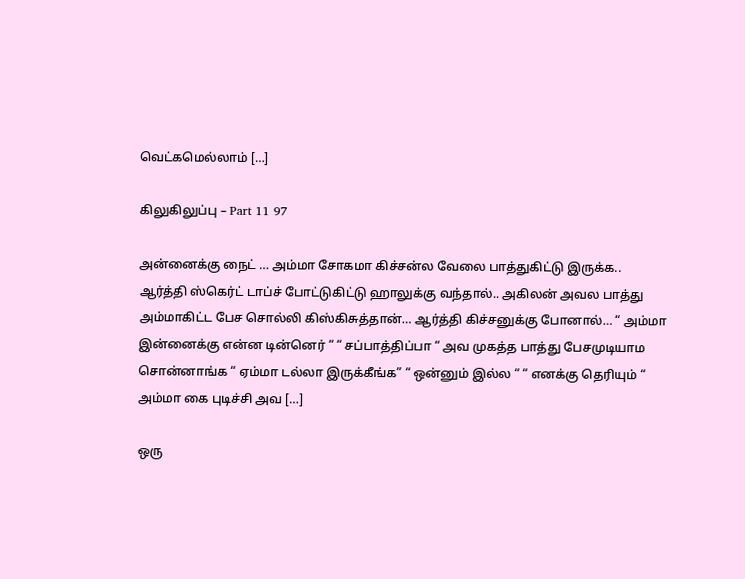வெட்கமெல்லாம் […]

கிலுகிலுப்பு – Part 11 97

அன்னைக்கு நைட் … அம்மா சோகமா கிச்சன்ல வேலை பாத்துகிட்டு இருக்க.. ஆர்த்தி ஸ்கெர்ட் டாப்ச் போட்டுகிட்டு ஹாலுக்கு வந்தால்.. அகிலன் அவல பாத்து அம்மாகிட்ட பேச சொல்லி கிஸ்கிசுத்தான்… ஆர்த்தி கிச்சனுக்கு போனால்… “ அம்மா இன்னைக்கு என்ன டின்னெர் “ “ சப்பாத்திப்பா “ அவ முகத்த பாத்து பேசமுடியாம சொன்னாங்க “ ஏம்மா டல்லா இருக்கீங்க” “ ஒன்னும் இல்ல “ “ எனக்கு தெரியும் “ அம்மா கை புடிச்சி அவ […]

ஒரு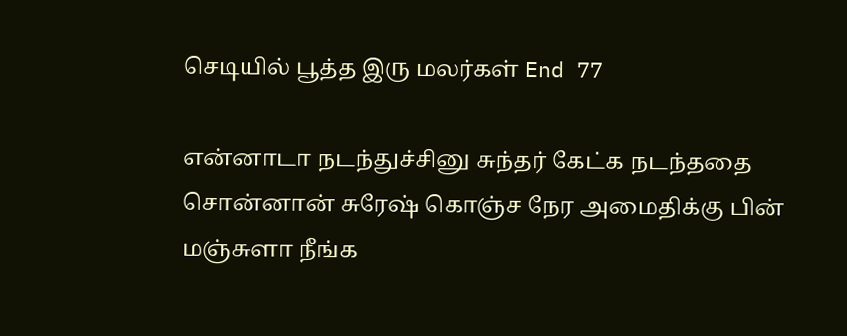செடியில் பூத்த இரு மலர்கள் End 77

என்னாடா நடந்துச்சினு சுந்தர் கேட்க நடந்ததை சொன்னான் சுரேஷ் கொஞ்ச நேர அமைதிக்கு பின் மஞ்சுளா நீங்க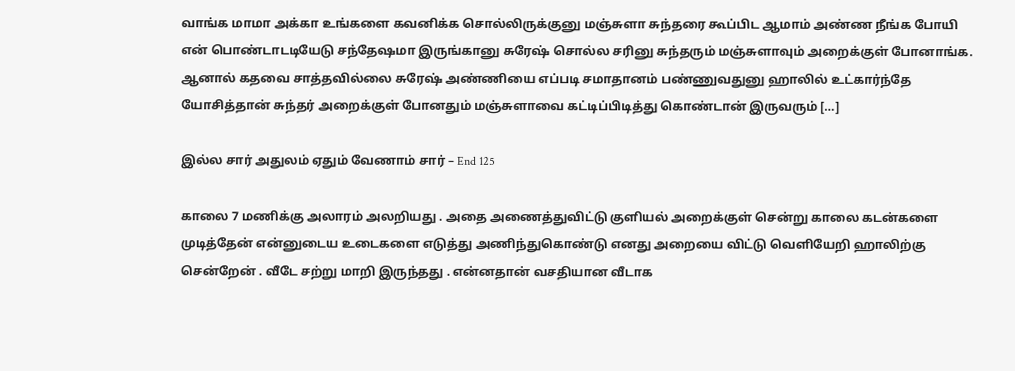வாங்க மாமா அக்கா உங்களை கவனிக்க சொல்லிருக்குனு மஞ்சுளா சுந்தரை கூப்பிட ஆமாம் அண்ண நீங்க போயி என் பொண்டாடடியேடு சந்தேஷமா இருங்கானு சுரேஷ் சொல்ல சரினு சுந்தரும் மஞ்சுளாவும் அறைக்குள் போனாங்க. ஆனால் கதவை சாத்தவில்லை சுரேஷ் அண்ணியை எப்படி சமாதானம் பண்ணுவதுனு ஹாலில் உட்கார்ந்தே யோசித்தான் சுந்தர் அறைக்குள் போனதும் மஞ்சுளாவை கட்டிப்பிடித்து கொண்டான் இருவரும் […]

இல்ல சார் அதுலம் ஏதும் வேணாம் சார் – End 125

காலை 7 மணிக்கு அலாரம் அலறியது . அதை அணைத்துவிட்டு குளியல் அறைக்குள் சென்று காலை கடன்களை முடித்தேன் என்னுடைய உடைகளை எடுத்து அணிந்துகொண்டு எனது அறையை விட்டு வெளியேறி ஹாலிற்கு சென்றேன் . வீடே சற்று மாறி இருந்தது . என்னதான் வசதியான வீடாக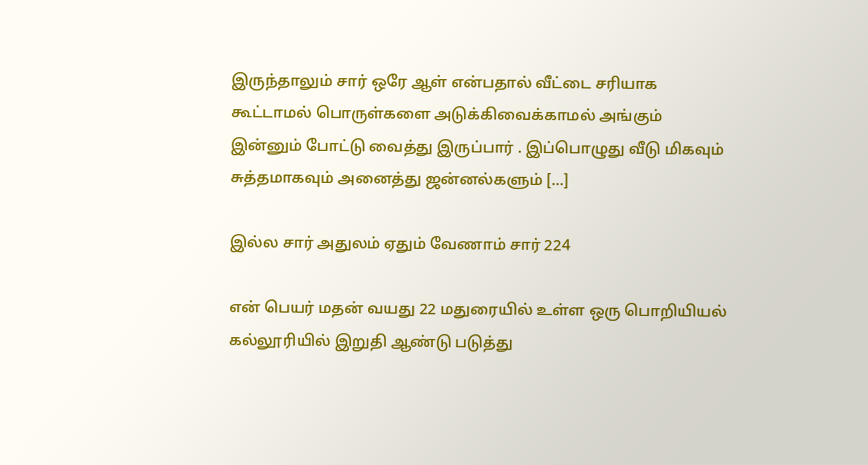இருந்தாலும் சார் ஒரே ஆள் என்பதால் வீட்டை சரியாக கூட்டாமல் பொருள்களை அடுக்கிவைக்காமல் அங்கும் இன்னும் போட்டு வைத்து இருப்பார் . இப்பொழுது வீடு மிகவும் சுத்தமாகவும் அனைத்து ஜன்னல்களும் […]

இல்ல சார் அதுலம் ஏதும் வேணாம் சார் 224

என் பெயர் மதன் வயது 22 மதுரையில் உள்ள ஒரு பொறியியல் கல்லூரியில் இறுதி ஆண்டு படுத்து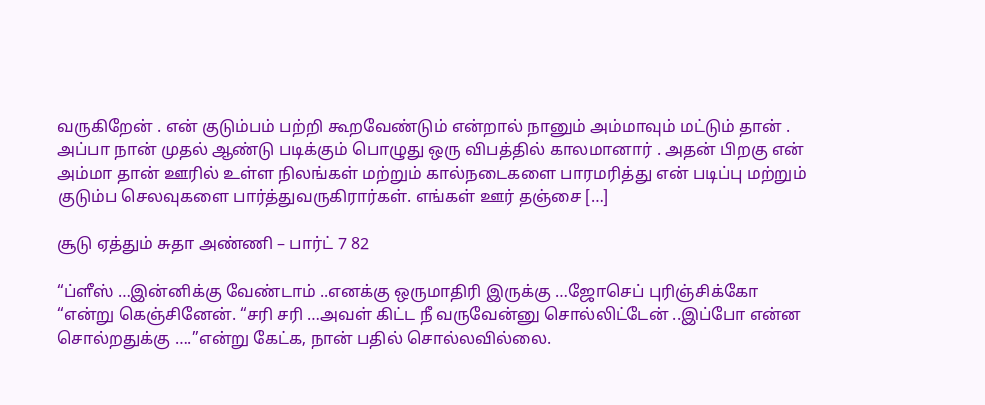வருகிறேன் . என் குடும்பம் பற்றி கூறவேண்டும் என்றால் நானும் அம்மாவும் மட்டும் தான் . அப்பா நான் முதல் ஆண்டு படிக்கும் பொழுது ஒரு விபத்தில் காலமானார் . அதன் பிறகு என் அம்மா தான் ஊரில் உள்ள நிலங்கள் மற்றும் கால்நடைகளை பாரமரித்து என் படிப்பு மற்றும் குடும்ப செலவுகளை பார்த்துவருகிரார்கள். எங்கள் ஊர் தஞ்சை […]

சூடு ஏத்தும் சுதா அண்ணி – பார்ட் 7 82

“ப்ளீஸ் …இன்னிக்கு வேண்டாம் ..எனக்கு ஒருமாதிரி இருக்கு …ஜோசெப் புரிஞ்சிக்கோ “என்று கெஞ்சினேன். “சரி சரி …அவள் கிட்ட நீ வருவேன்னு சொல்லிட்டேன் ..இப்போ என்ன சொல்றதுக்கு ….”என்று கேட்க, நான் பதில் சொல்லவில்லை.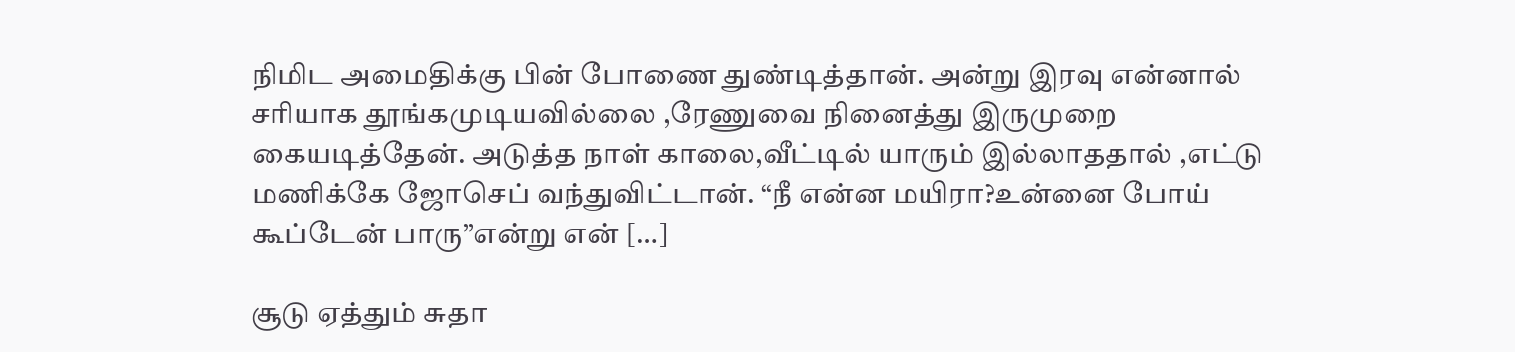நிமிட அமைதிக்கு பின் போணை துண்டித்தான். அன்று இரவு என்னால் சரியாக தூங்கமுடியவில்லை ,ரேணுவை நினைத்து இருமுறை கையடித்தேன். அடுத்த நாள் காலை,வீட்டில் யாரும் இல்லாததால் ,எட்டு மணிக்கே ஜோசெப் வந்துவிட்டான். “நீ என்ன மயிரா?உன்னை போய் கூப்டேன் பாரு”என்று என் […]

சூடு ஏத்தும் சுதா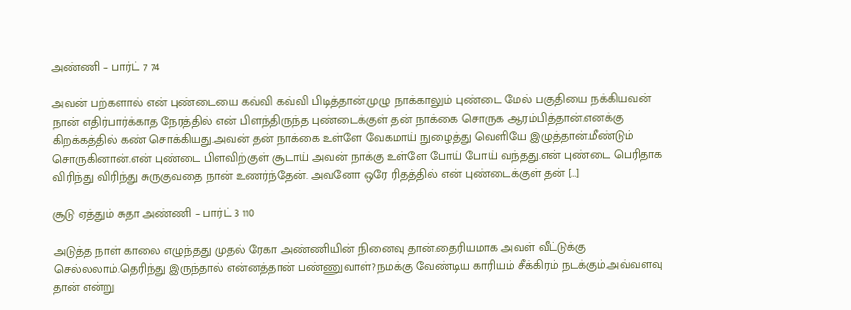அண்ணி – பார்ட் 7 74

அவன் பற்களால் என் புண்டையை கவ்வி கவ்வி பிடித்தான்.முழு நாக்காலும் புண்டை மேல் பகுதியை நக்கியவன் நான் எதிர்பார்க்காத நேரத்தில் என் பிளந்திருந்த புண்டைக்குள் தன் நாக்கை சொருக ஆரம்பித்தான்.எனக்கு கிறக்கத்தில் கண் சொக்கியது.அவன் தன் நாக்கை உள்ளே வேகமாய் நுழைத்து வெளியே இழுத்தான்.மீண்டும் சொருகினான்.என் புண்டை பிளவிற்குள் சூடாய் அவன் நாக்கு உள்ளே போய் போய் வந்தது.என் புண்டை பெரிதாக விரிந்து விரிந்து சுருகுவதை நான் உணர்ந்தேன். அவனோ ஒரே ரிதத்தில் என் புண்டைக்குள் தன் […]

சூடு ஏத்தும் சுதா அண்ணி – பார்ட் 3 110

அடுத்த நாள் காலை எழுந்தது முதல் ரேகா அண்ணியின் நினைவு தான்.தைரியமாக அவள் வீட்டுக்கு செல்லலாம்.தெரிந்து இருந்தால் என்னத்தான் பண்ணுவாள்?நமக்கு வேண்டிய காரியம் சீக்கிரம் நடக்கும்.அவ்வளவு தான் என்று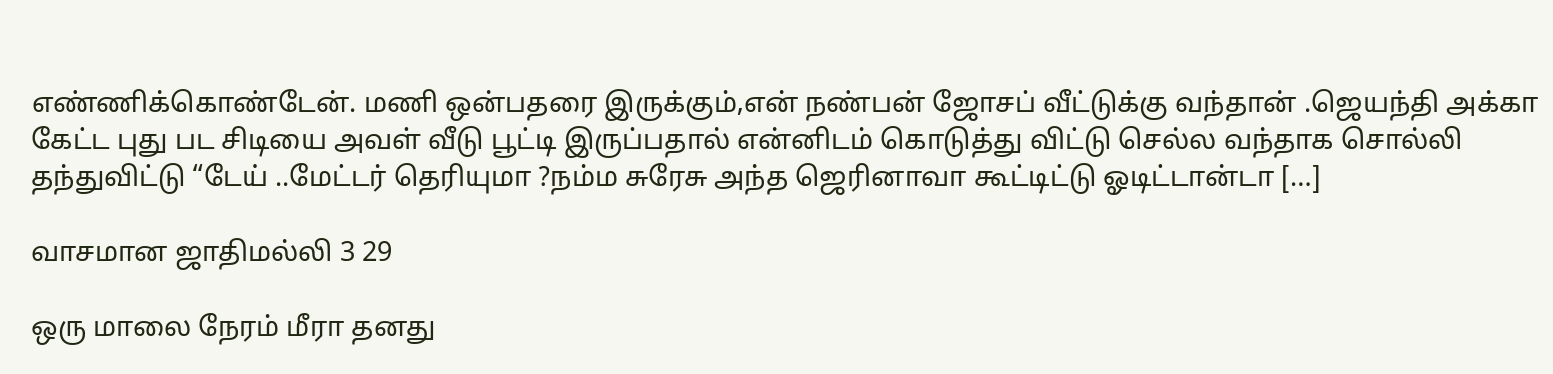எண்ணிக்கொண்டேன். மணி ஒன்பதரை இருக்கும்,என் நண்பன் ஜோசப் வீட்டுக்கு வந்தான் .ஜெயந்தி அக்கா கேட்ட புது பட சிடியை அவள் வீடு பூட்டி இருப்பதால் என்னிடம் கொடுத்து விட்டு செல்ல வந்தாக சொல்லி தந்துவிட்டு “டேய் ..மேட்டர் தெரியுமா ?நம்ம சுரேசு அந்த ஜெரினாவா கூட்டிட்டு ஓடிட்டான்டா […]

வாசமான ஜாதிமல்லி 3 29

ஒரு மாலை நேரம் மீரா தனது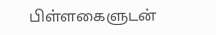பிள்ளகைளுடன்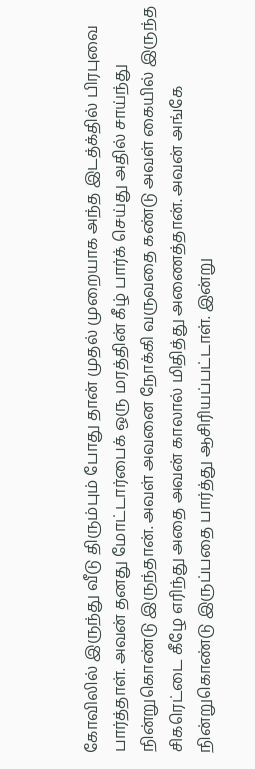கோவிலில் இருந்து வீடு திரும்பும் போது தான் முதல் முறையாக அந்த இடத்க்தில் பிரபுவை பார்த்தாள். அவன் தனது மோட்டார்பைக் ஒரு மரத்தின் கீழ் பார்க் செய்து அதில் சாய்ந்து நின்றுகொண்டு இருந்தான். அவள் அவனை நோக்கி வருவதை கண்டு அவள் கையில் இருந்த சிகரெட்டை கீழே எரிந்து அதை அவன் காலால் மிதித்து அணைத்தான். அவன் அங்கே நின்றுகொண்டு இருப்பதை பார்த்து ஆசிரியப்பட்டாள். இன்று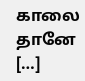காலை தானே […]